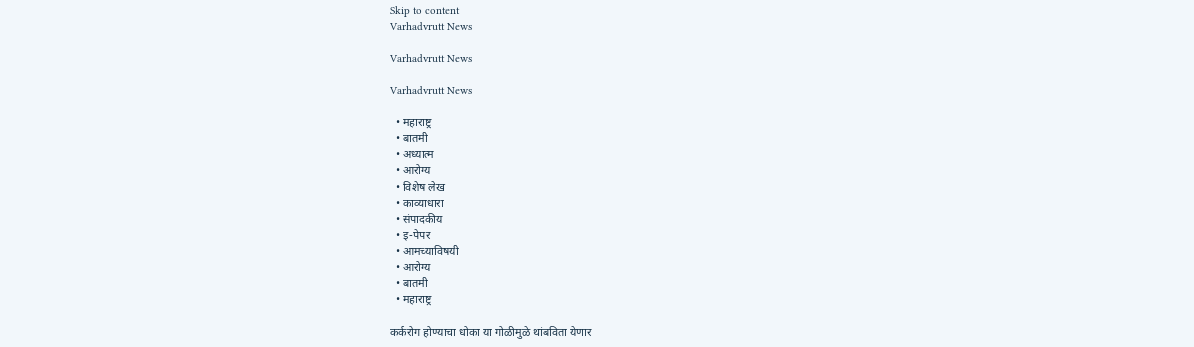Skip to content
Varhadvrutt News

Varhadvrutt News

Varhadvrutt News

  • महाराष्ट्र
  • बातमी
  • अध्यात्म
  • आरोग्य
  • विशेष लेख
  • काव्याधारा
  • संपादकीय
  • इ-पेपर
  • आमच्याविषयी
  • आरोग्य
  • बातमी
  • महाराष्ट्र

कर्करोग होण्याचा धोका या गोळीमुळे थांबविता येणार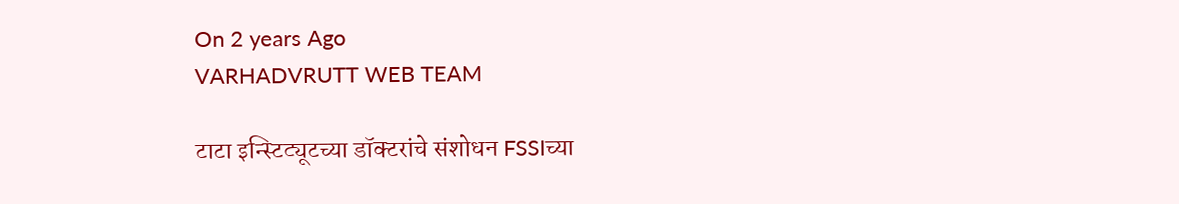On 2 years Ago
VARHADVRUTT WEB TEAM

टाटा इन्स्टिट्यूटच्या डॉक्टरांचे संशोधन FSSIच्या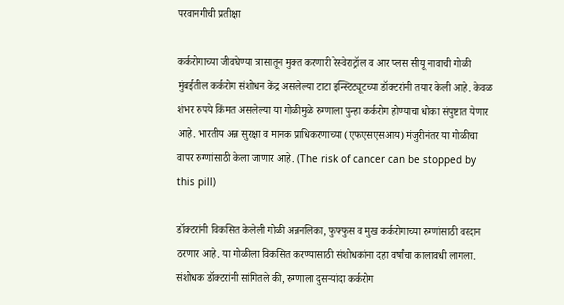परवानगीची प्रतीक्षा

कर्करोगाच्या जीवघेण्या त्रासातून मुक्त करणारी रेस्वेराट्रॉल व आर प्लस सीयू नावाची गोळी मुंबईतील कर्करोग संशोधन केंद्र असलेल्या टाटा इन्स्टिट्यूटच्या डॉक्टरांनी तयार केली आहे. केवळ शंभर रुपये किंमत असलेल्या या गोळीमुळे रुग्णाला पुन्हा कर्करोग होण्याचा धोका संपुष्टात येणार आहे. भारतीय अन्न सुरक्षा व मानक प्राधिकरणाच्या (एफएसएसआय) मंजुरीनंतर या गोळीचा वापर रुग्णांसाठी केला जाणार आहे. (The risk of cancer can be stopped by this pill)

डॉक्टरांनी विकसित केलेली गोळी अन्ननलिका, फुफ्फुस व मुख कर्करोगाच्या रुग्णांसाठी वरदान ठरणार आहे. या गोळीला विकसित करण्यासाठी संशोधकांना दहा वर्षांचा कालावधी लागला. संशोधक डॉक्टरांनी सांगितले की, रुग्णाला दुसऱ्यांदा कर्करोग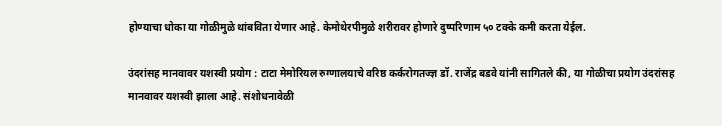होण्याचा धोका या गोळीमुळे थांबविता येणार आहे. केमोथेरपीमुळे शरीरावर होणारे दुष्परिणाम ५० टक्के कमी करता येईल.

उंदरांसह मानवावर यशस्वी प्रयोग : टाटा मेमोरियल रुग्णालयाचे वरिष्ठ कर्करोगतज्ज्ञ डॉ. राजेंद्र बडवे यांनी सागितले की, या गोळीचा प्रयोग उंदरांसह मानवावर यशस्वी झाला आहे. संशोधनावेळी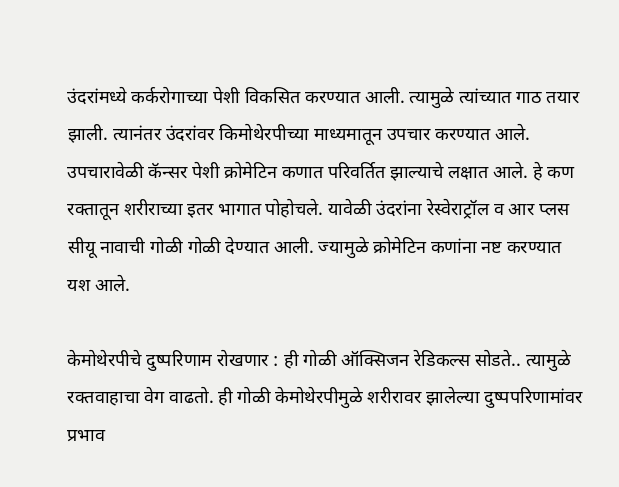उंदरांमध्ये कर्करोगाच्या पेशी विकसित करण्यात आली. त्यामुळे त्यांच्यात गाठ तयार झाली. त्यानंतर उंदरांवर किमोथेरपीच्या माध्यमातून उपचार करण्यात आले. उपचारावेळी कॅन्सर पेशी क्रोमेटिन कणात परिवर्तित झाल्याचे लक्षात आले. हे कण रक्तातून शरीराच्या इतर भागात पोहोचले. यावेळी उंदरांना रेस्वेराट्रॉल व आर प्लस सीयू नावाची गोळी गोळी देण्यात आली. ज्यामुळे क्रोमेटिन कणांना नष्ट करण्यात यश आले.

केमोथेरपीचे दुष्परिणाम रोखणार : ही गोळी ऑक्सिजन रेडिकल्स सोडते.. त्यामुळे रक्तवाहाचा वेग वाढतो. ही गोळी केमोथेरपीमुळे शरीरावर झालेल्या दुष्पपरिणामांवर प्रभाव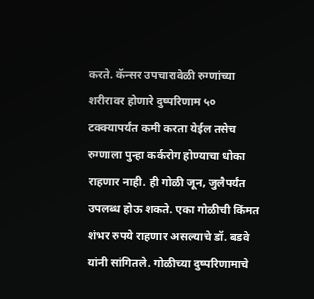करते. कॅन्सर उपचारावेळी रुग्णांच्या शरीरावर होणारे दुष्परिणाम ५० टक्क्यापर्यंत कमी करता येईल तसेच रुग्णाला पुन्हा कर्करोग होण्याचा धोका राहणार नाही. ही गोळी जून, जुलैपर्यंत उपलब्ध होऊ शकते. एका गोळीची किंमत शंभर रुपये राहणार असल्याचे डॉ. बडवे यांनी सांगितले. गोळीच्या दुष्परिणामाचे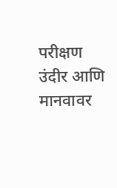परीक्षण उंदीर आणि मानवावर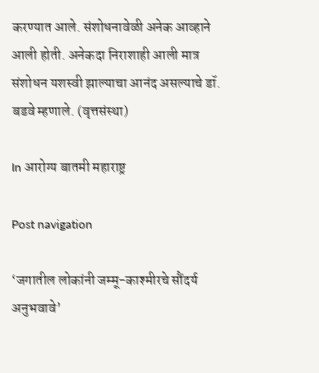करण्यात आले. संशोधनावेळी अनेक आव्हाने आली होती. अनेकदा निराशाही आली मात्र संशोधन यशस्वी झाल्याचा आनंद असल्याचे डॉ. बडवे म्हणाले. (वृत्तसंस्था)

In आरोग्य बातमी महाराष्ट्र

Post navigation

‘जगातील लोकांनी जम्मू-काश्मीरचे सौंदर्य अनुभवावे’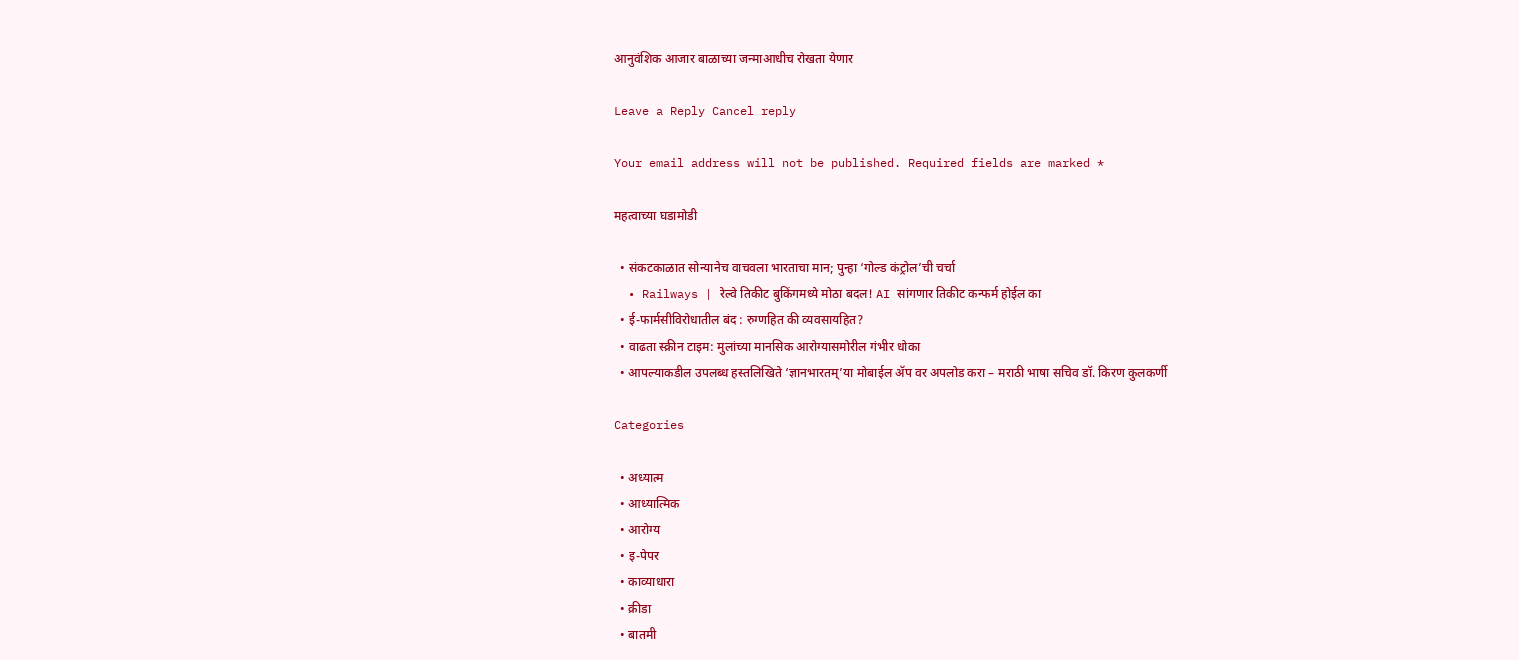आनुवंशिक आजार बाळाच्या जन्माआधीच रोखता येणार

Leave a Reply Cancel reply

Your email address will not be published. Required fields are marked *

महत्वाच्या घडामोडी

  • संकटकाळात सोन्यानेच वाचवला भारताचा मान; पुन्हा ‘गोल्ड कंट्रोल’ची चर्चा
  • Railways | रेल्वे तिकीट बुकिंगमध्ये मोठा बदल! AI सांगणार तिकीट कन्फर्म होईल का
  • ई-फार्मसीविरोधातील बंद : रुग्णहित की व्यवसायहित?
  • वाढता स्क्रीन टाइम: मुलांच्या मानसिक आरोग्यासमोरील गंभीर धोका
  • आपल्याकडील उपलब्ध हस्तलिखिते ‘ज्ञानभारतम्’या मोबाईल ॲप वर अपलोड करा – मराठी भाषा सचिव डॉ. किरण कुलकर्णी

Categories

  • अध्यात्म
  • आध्यात्मिक
  • आरोग्य
  • इ-पेपर
  • काव्याधारा
  • क्रीडा
  • बातमी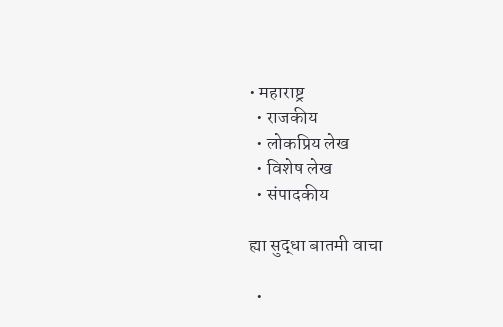• महाराष्ट्र
  • राजकीय
  • लोकप्रिय लेख
  • विशेष लेख
  • संपादकीय

ह्या सुद्धा बातमी वाचा

  •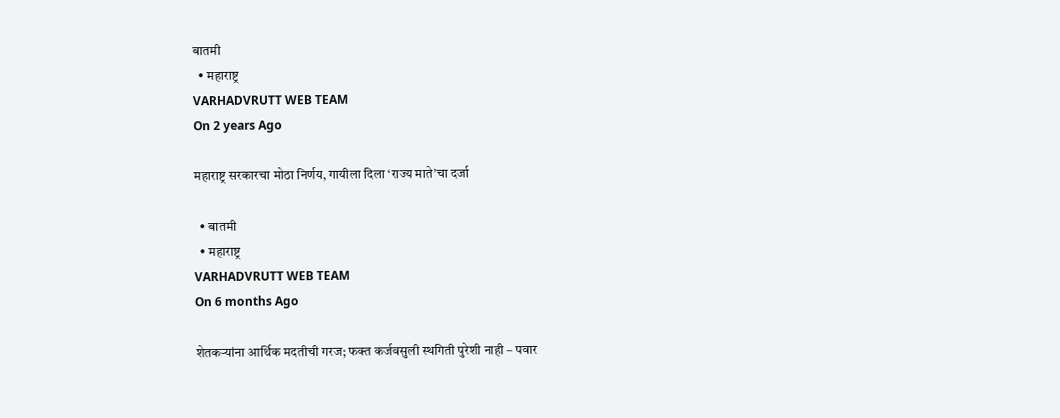बातमी
  • महाराष्ट्र
VARHADVRUTT WEB TEAM
On 2 years Ago

महाराष्ट्र सरकारचा मोठा निर्णय, गायीला दिला ‘राज्य माते’चा दर्जा

  • बातमी
  • महाराष्ट्र
VARHADVRUTT WEB TEAM
On 6 months Ago

शेतकऱ्यांना आर्थिक मदतीची गरज; फक्त कर्जवसुली स्थगिती पुरेशी नाही – पवार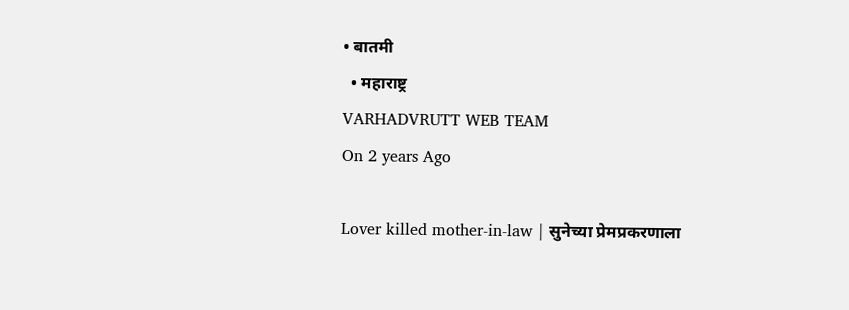• बातमी
  • महाराष्ट्र
VARHADVRUTT WEB TEAM
On 2 years Ago

Lover killed mother-in-law | सुनेच्या प्रेमप्रकरणाला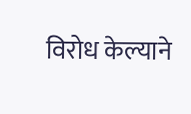विरोध केल्याने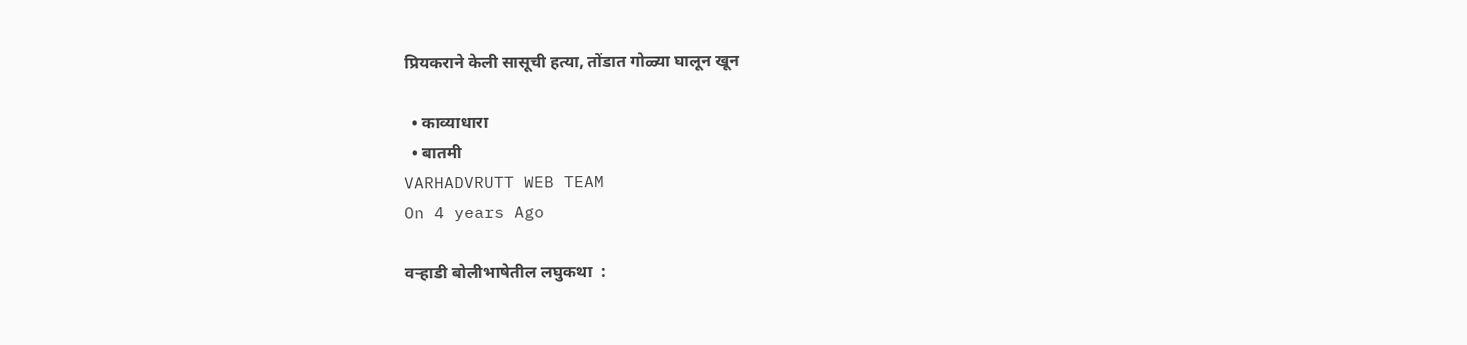प्रियकराने केली सासूची हत्या, तोंडात गोळ्या घालून खून

  • काव्याधारा
  • बातमी
VARHADVRUTT WEB TEAM
On 4 years Ago

वऱ्हाडी बोलीभाषेतील लघुकथा  :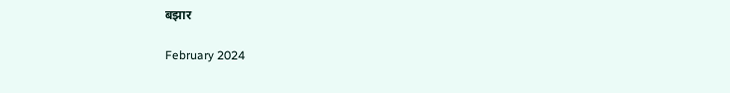बझार

February 2024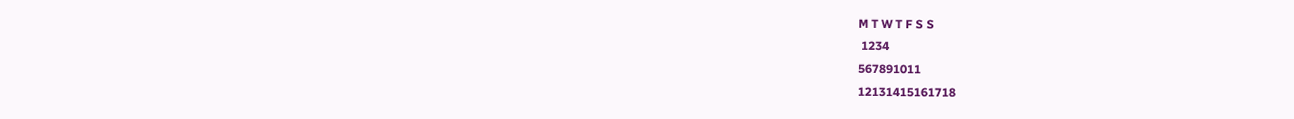M T W T F S S
 1234
567891011
12131415161718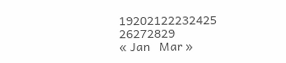19202122232425
26272829
« Jan   Mar »